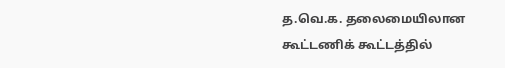த.வெ.க. தலைமையிலான கூட்டணிக் கூட்டத்தில்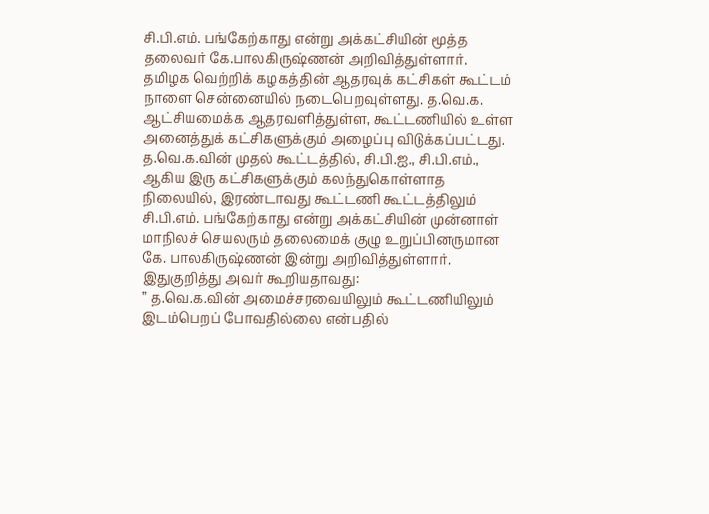சி.பி.எம். பங்கேற்காது என்று அக்கட்சியின் மூத்த தலைவர் கே.பாலகிருஷ்ணன் அறிவித்துள்ளார்.
தமிழக வெற்றிக் கழகத்தின் ஆதரவுக் கட்சிகள் கூட்டம் நாளை சென்னையில் நடைபெறவுள்ளது. த.வெ.க. ஆட்சியமைக்க ஆதரவளித்துள்ள, கூட்டணியில் உள்ள அனைத்துக் கட்சிகளுக்கும் அழைப்பு விடுக்கப்பட்டது.
த.வெ.க.வின் முதல் கூட்டத்தில், சி.பி.ஐ., சி.பி.எம்., ஆகிய இரு கட்சிகளுக்கும் கலந்துகொள்ளாத நிலையில், இரண்டாவது கூட்டணி கூட்டத்திலும் சி.பி.எம். பங்கேற்காது என்று அக்கட்சியின் முன்னாள் மாநிலச் செயலரும் தலைமைக் குழு உறுப்பினருமான கே. பாலகிருஷ்ணன் இன்று அறிவித்துள்ளார்.
இதுகுறித்து அவர் கூறியதாவது:
” த.வெ.க.வின் அமைச்சரவையிலும் கூட்டணியிலும் இடம்பெறப் போவதில்லை என்பதில்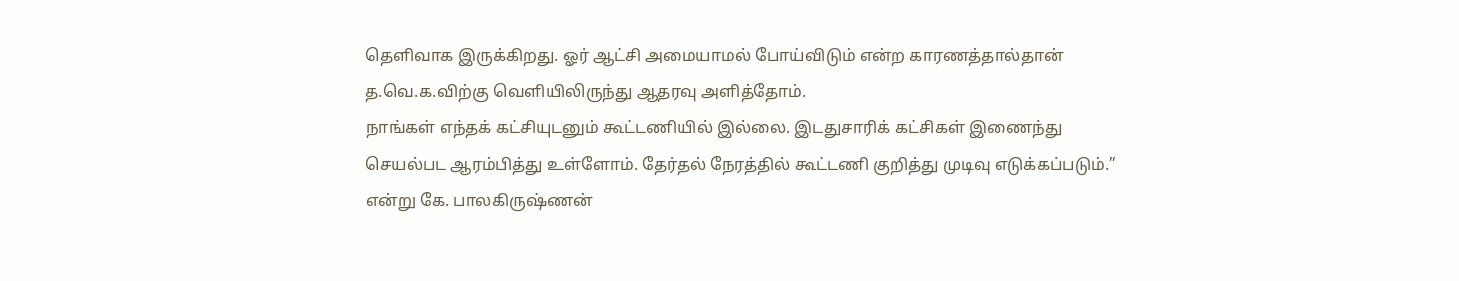தெளிவாக இருக்கிறது. ஓர் ஆட்சி அமையாமல் போய்விடும் என்ற காரணத்தால்தான் த.வெ.க.விற்கு வெளியிலிருந்து ஆதரவு அளித்தோம்.
நாங்கள் எந்தக் கட்சியுடனும் கூட்டணியில் இல்லை. இடதுசாரிக் கட்சிகள் இணைந்து செயல்பட ஆரம்பித்து உள்ளோம். தேர்தல் நேரத்தில் கூட்டணி குறித்து முடிவு எடுக்கப்படும்.” என்று கே. பாலகிருஷ்ணன்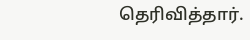தெரிவித்தார்.